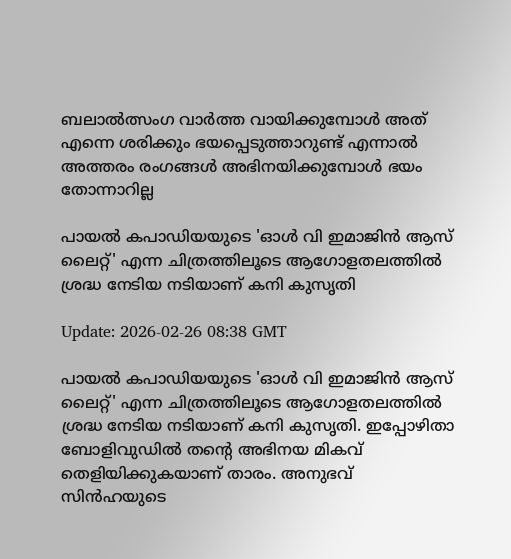ബലാൽത്സംഗ വാർത്ത വായിക്കുമ്പോൾ അത് എന്നെ ശരിക്കും ഭയപ്പെടുത്താറുണ്ട് എന്നാൽ അത്തരം രംഗങ്ങൾ അഭിനയിക്കുമ്പോൾ ഭയം തോന്നാറില്ല

പായൽ കപാഡിയയുടെ 'ഓൾ വി ഇമാജിൻ ആസ് ലൈറ്റ്' എന്ന ചിത്രത്തിലൂടെ ആഗോളതലത്തിൽ ശ്രദ്ധ നേടിയ നടിയാണ് കനി കുസൃതി

Update: 2026-02-26 08:38 GMT

പായൽ കപാഡിയയുടെ 'ഓൾ വി ഇമാജിൻ ആസ് ലൈറ്റ്' എന്ന ചിത്രത്തിലൂടെ ആഗോളതലത്തിൽ ശ്രദ്ധ നേടിയ നടിയാണ് കനി കുസൃതി. ഇപ്പോഴിതാ ബോളിവുഡിൽ തന്‍റെ അഭിനയ മികവ് തെളിയിക്കുകയാണ് താരം. അനുഭവ് സിൻഹയുടെ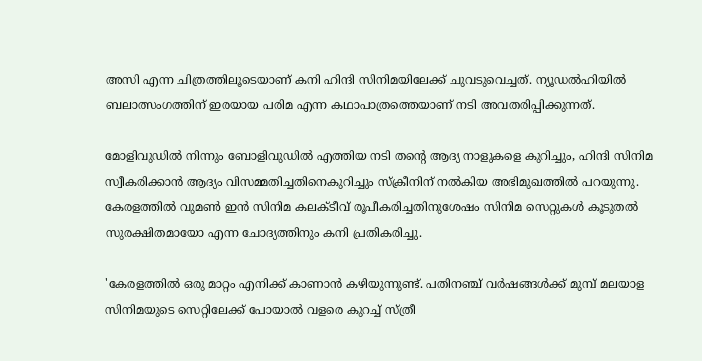അസി എന്ന ചിത്രത്തിലൂടെയാണ് കനി ഹിന്ദി സിനിമയിലേക്ക് ചുവടുവെച്ചത്. ന്യൂഡൽഹിയിൽ ബലാത്സംഗത്തിന് ഇരയായ പരിമ എന്ന കഥാപാത്രത്തെയാണ് നടി അവതരിപ്പിക്കുന്നത്.

മോളിവുഡിൽ നിന്നും ബോളിവുഡിൽ എത്തിയ നടി തന്‍റെ ആദ്യ നാളുകളെ കുറിച്ചും, ഹിന്ദി സിനിമ സ്വീകരിക്കാൻ ആദ്യം വിസമ്മതിച്ചതിനെകുറിച്ചും സ്‌ക്രീനിന് നൽകിയ അഭിമുഖത്തിൽ പറയുന്നു. കേരളത്തിൽ വുമൺ ഇൻ സിനിമ കലക്ടീവ് രൂപീകരിച്ചതിനുശേഷം സിനിമ സെറ്റുകൾ കൂടുതൽ സുരക്ഷിതമായോ എന്ന ചോദ്യത്തിനും കനി പ്രതികരിച്ചു.

'കേരളത്തിൽ ഒരു മാറ്റം എനിക്ക് കാണാൻ കഴിയുന്നുണ്ട്. പതിനഞ്ച് വർഷങ്ങൾക്ക് മുമ്പ് മലയാള സിനിമയുടെ സെറ്റിലേക്ക് പോയാൽ വളരെ കുറച്ച് സ്ത്രീ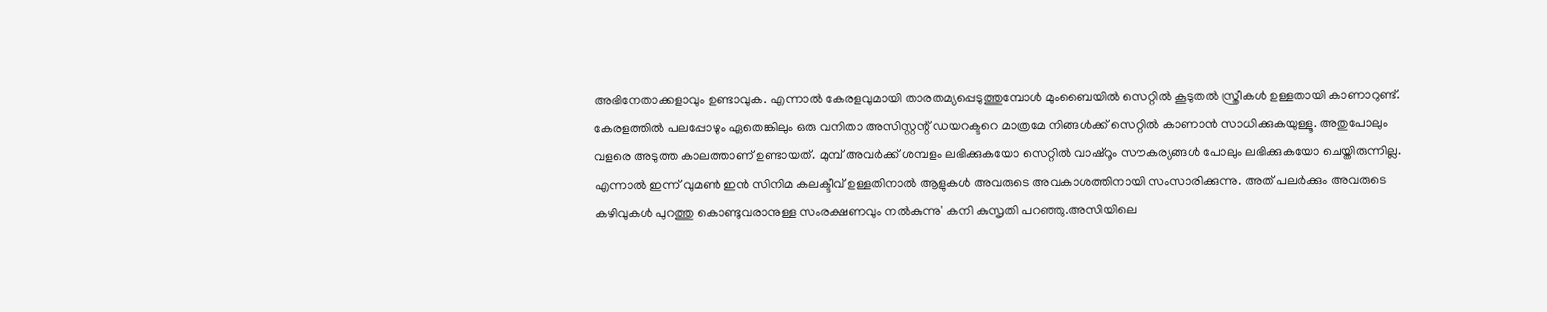അഭിനേതാക്കളാവും ഉണ്ടാവുക. എന്നാൽ കേരളവുമായി താരതമ്യപ്പെടുത്തുമ്പോൾ മുംബൈയിൽ സെറ്റിൽ കൂടുതൽ സ്ത്രീകൾ ഉള്ളതായി കാണാറുണ്ട്. കേരളത്തിൽ പലപ്പോഴും ഏതെങ്കിലും ഒരു വനിതാ അസിസ്റ്റന്റ് ഡയറക്ടറെ മാത്രമേ നിങ്ങൾക്ക് സെറ്റിൽ കാണാൻ സാധിക്കുകയുള്ളൂ. അതുപോലും വളരെ അടുത്ത കാലത്താണ് ഉണ്ടായത്. മുമ്പ് അവർക്ക് ശമ്പളം ലഭിക്കുകയോ സെറ്റിൽ വാഷ്‌റൂം സൗകര്യങ്ങൾ പോലും ലഭിക്കുകയോ ചെയ്തിരുന്നില്ല. എന്നാൽ ഇന്ന് വുമൺ ഇൻ സിനിമ കലക്ടീവ് ഉള്ളതിനാൽ ആളുകൾ അവരുടെ അവകാശത്തിനായി സംസാരിക്കുന്നു. അത് പലർക്കും അവരുടെ കഴിവുകൾ പുറത്തു കൊണ്ടുവരാനുള്ള സംരക്ഷണവും നൽകുന്നു' കനി കുസൃതി പറഞ്ഞു.അസിയിലെ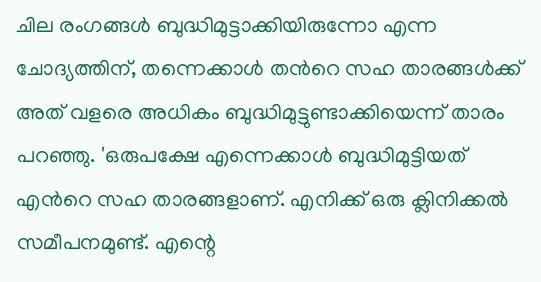ചില രംഗങ്ങൾ ബുദ്ധിമുട്ടാക്കിയിരുന്നോ എന്ന ചോദ്യത്തിന്, തന്നെക്കാൾ തന്‍റെ സഹ താരങ്ങൾക്ക് അത് വളരെ അധികം ബുദ്ധിമുട്ടുണ്ടാക്കിയെന്ന് താരം പറഞ്ഞു. 'ഒരുപക്ഷേ എന്നെക്കാൾ ബുദ്ധിമുട്ടിയത് എന്‍റെ സഹ താരങ്ങളാണ്. എനിക്ക് ഒരു ക്ലിനിക്കൽ സമീപനമുണ്ട്. എന്റെ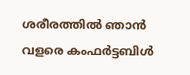ശരീരത്തിൽ ഞാൻ വളരെ കംഫർട്ടബിൾ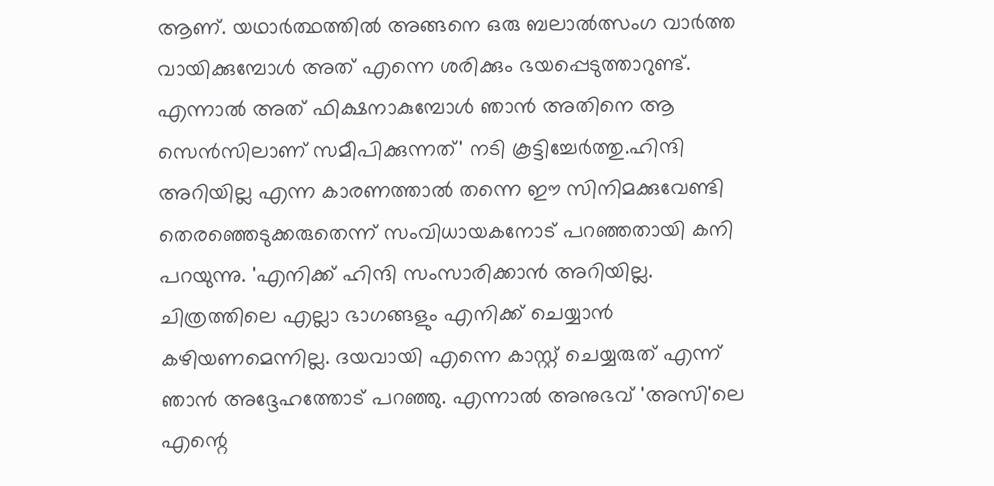ആണ്. യഥാർത്ഥത്തിൽ അങ്ങനെ ഒരു ബലാൽത്സംഗ വാർത്ത വായിക്കുമ്പോൾ അത് എന്നെ ശരിക്കും ഭയപ്പെടുത്താറുണ്ട്. എന്നാൽ അത് ഫിക്ഷനാകുമ്പോൾ ഞാൻ അതിനെ ആ സെൻസിലാണ് സമീപിക്കുന്നത്' നടി കൂട്ടിച്ചേർത്തു.ഹിന്ദി അറിയില്ല എന്ന കാരണത്താൽ തന്നെ ഈ സിനിമക്കുവേണ്ടി തെരഞ്ഞെടുക്കരുതെന്ന് സംവിധായകനോട് പറഞ്ഞതായി കനി പറയുന്നു. 'എനിക്ക് ഹിന്ദി സംസാരിക്കാൻ അറിയില്ല. ചിത്രത്തിലെ എല്ലാ ഭാഗങ്ങളും എനിക്ക് ചെയ്യാൻ കഴിയണമെന്നില്ല. ദയവായി എന്നെ കാസ്റ്റ് ചെയ്യരുത് എന്ന് ഞാൻ അദ്ദേഹത്തോട് പറഞ്ഞു. എന്നാൽ അനുഭവ് 'അസി'ലെ എന്റെ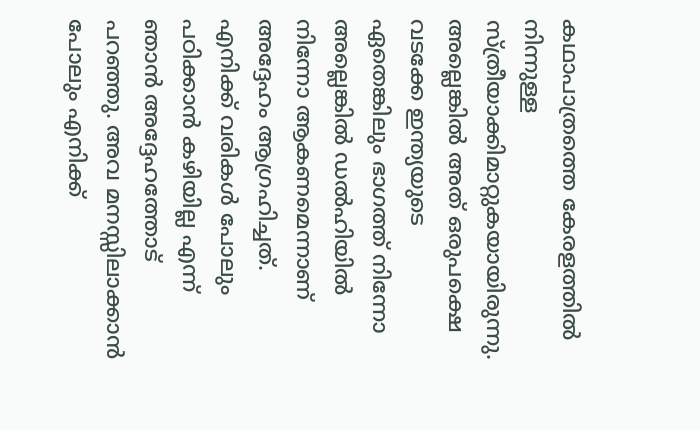കഥാപാത്രത്തെ കേരളത്തിൽ നിന്നുള്ള സ്ത്രീയാക്കിമാറ്റുകയായിരുന്നു. അല്ലെങ്കിൽ അത് ഒരുപക്ഷെ വടക്കേ ഇന്ത്യയുടെ ഏതെങ്കിലും ഭാഗത്ത് നിന്നോ അല്ലെങ്കിൽ ഡൽഹിയിൽ നിന്നോ ആകണമെന്നാണ് അദ്ദേഹം ആഗ്രഹിച്ചത്. എനിക്ക് വരികൾ പോലും പഠിക്കാൻ കഴിയില്ല എന്ന് ഞാൻ അദ്ദേഹത്തോട് പറഞ്ഞു. അവ മനസ്സിലാക്കാൻ പോലും എനിക്ക്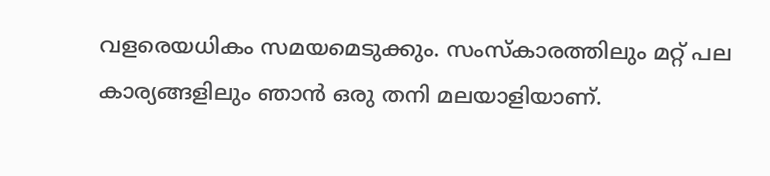വളരെയധികം സമയമെടുക്കും. സംസ്കാരത്തിലും മറ്റ് പല കാര്യങ്ങളിലും ഞാൻ ഒരു തനി മലയാളിയാണ്.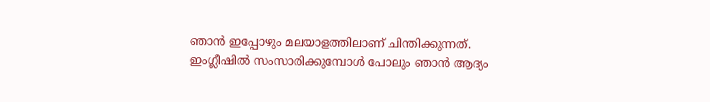ഞാൻ ഇപ്പോഴും മലയാളത്തിലാണ് ചിന്തിക്കുന്നത്. ഇംഗ്ലീഷിൽ സംസാരിക്കുമ്പോൾ പോലും ഞാൻ ആദ്യം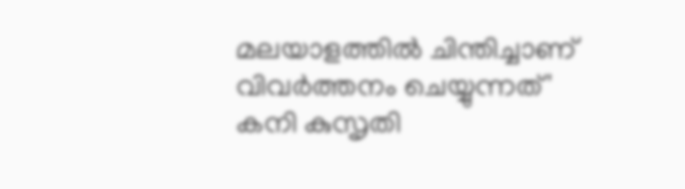മലയാളത്തിൽ ചിന്തിച്ചാണ് വിവർത്തനം ചെയ്യുന്നത്' കനി കുസൃതി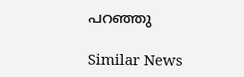പറഞ്ഞു

Similar News